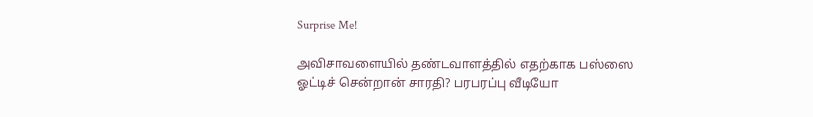Surprise Me!

அவிசாவளையில் தண்டவாளத்தில் எதற்காக பஸ்ஸை ஓட்டிச் சென்றான் சாரதி? பரபரப்பு வீடியோ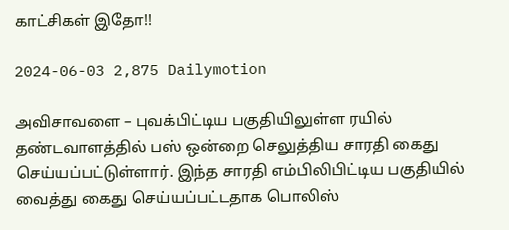காட்சிகள் இதோ!!

2024-06-03 2,875 Dailymotion

அவிசாவளை – புவக்பிட்டிய பகுதியிலுள்ள ரயில் தண்டவாளத்தில் பஸ் ஒன்றை செலுத்திய சாரதி கைது செய்யப்பட்டுள்ளார். இந்த சாரதி எம்பிலிபிட்டிய பகுதியில் வைத்து கைது செய்யப்பட்டதாக பொலிஸ்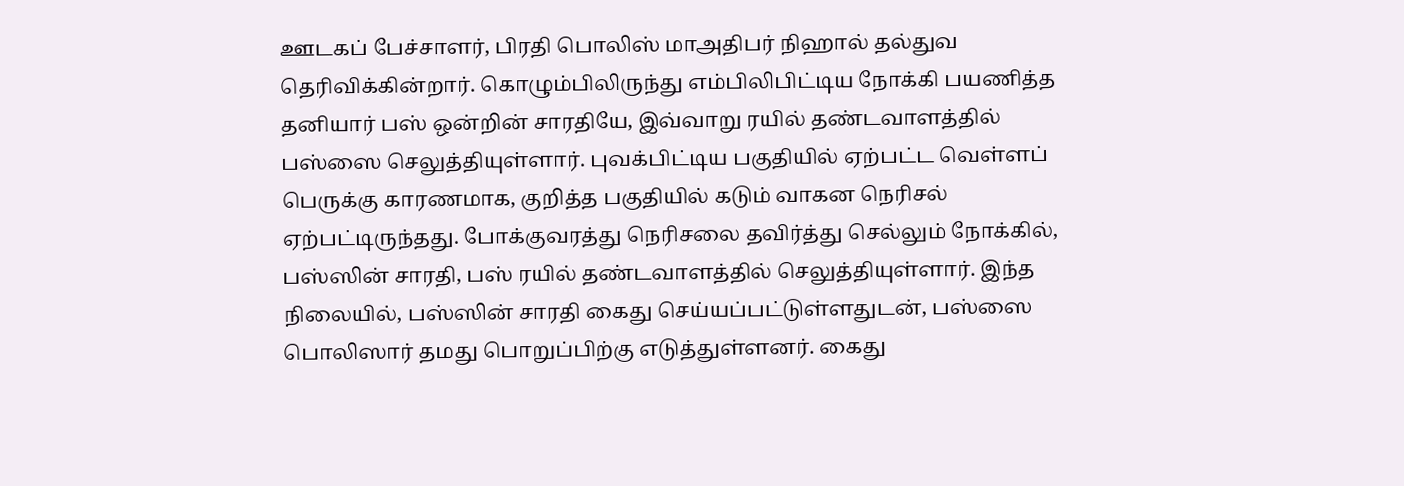ஊடகப் பேச்சாளர், பிரதி பொலிஸ் மாஅதிபர் நிஹால் தல்துவ தெரிவிக்கின்றார். கொழும்பிலிருந்து எம்பிலிபிட்டிய நோக்கி பயணித்த தனியார் பஸ் ஒன்றின் சாரதியே, இவ்வாறு ரயில் தண்டவாளத்தில் பஸ்ஸை செலுத்தியுள்ளார். புவக்பிட்டிய பகுதியில் ஏற்பட்ட வெள்ளப் பெருக்கு காரணமாக, குறித்த பகுதியில் கடும் வாகன நெரிசல் ஏற்பட்டிருந்தது. போக்குவரத்து நெரிசலை தவிர்த்து செல்லும் நோக்கில், பஸ்ஸின் சாரதி, பஸ் ரயில் தண்டவாளத்தில் செலுத்தியுள்ளார். இந்த நிலையில், பஸ்ஸின் சாரதி கைது செய்யப்பட்டுள்ளதுடன், பஸ்ஸை பொலிஸார் தமது பொறுப்பிற்கு எடுத்துள்ளனர். கைது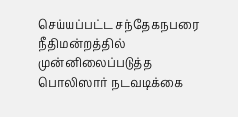செய்யப்பட்ட சந்தேகநபரை நீதிமன்றத்தில் முன்னிலைப்படுத்த பொலிஸார் நடவடிக்கை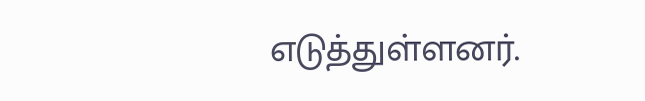எடுத்துள்ளனர்.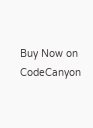Buy Now on CodeCanyon